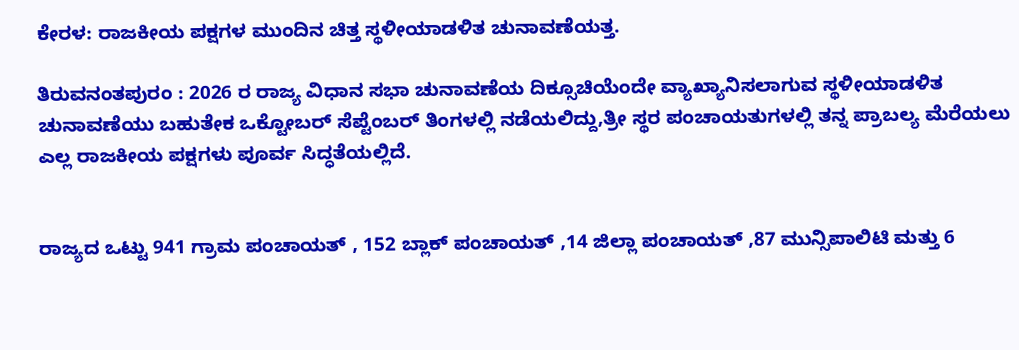ಕೇರಳ: ರಾಜಕೀಯ ಪಕ್ಷಗಳ ಮುಂದಿನ ಚಿತ್ತ ಸ್ಥಳೀಯಾಡಳಿತ ಚುನಾವಣೆಯತ್ತ.

ತಿರುವನಂತಪುರಂ : 2026 ರ ರಾಜ್ಯ ವಿಧಾನ ಸಭಾ ಚುನಾವಣೆಯ ದಿಕ್ಸೂಚಿಯೆಂದೇ ವ್ಯಾಖ್ಯಾನಿಸಲಾಗುವ ಸ್ಥಳೀಯಾಡಳಿತ ಚುನಾವಣೆಯು ಬಹುತೇಕ ಒಕ್ಟೋಬರ್ ಸೆಪ್ಟೆಂಬರ್ ತಿಂಗಳಲ್ಲಿ ನಡೆಯಲಿದ್ದು,ತ್ರೀ ಸ್ಥರ ಪಂಚಾಯತುಗಳಲ್ಲಿ ತನ್ನ ಪ್ರಾಬಲ್ಯ ಮೆರೆಯಲು ಎಲ್ಲ ರಾಜಕೀಯ ಪಕ್ಷಗಳು ಪೂರ್ವ ಸಿದ್ಧತೆಯಲ್ಲಿದೆ.


ರಾಜ್ಯದ ಒಟ್ಟು 941 ಗ್ರಾಮ ಪಂಚಾಯತ್ , 152 ಬ್ಲಾಕ್ ಪಂಚಾಯತ್ ,14 ಜಿಲ್ಲಾ ಪಂಚಾಯತ್ ,87 ಮುನ್ಸಿಪಾಲಿಟಿ ಮತ್ತು 6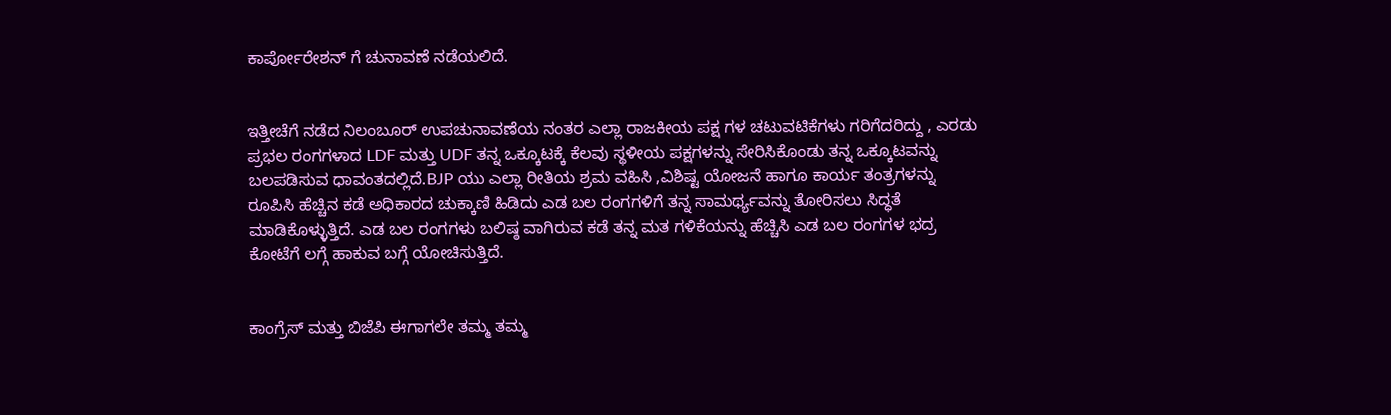ಕಾರ್ಪೋರೇಶನ್ ಗೆ ಚುನಾವಣೆ ನಡೆಯಲಿದೆ.


ಇತ್ತೀಚೆಗೆ ನಡೆದ ನಿಲಂಬೂರ್ ಉಪಚುನಾವಣೆಯ ನಂತರ ಎಲ್ಲಾ ರಾಜಕೀಯ ಪಕ್ಷ ಗಳ ಚಟುವಟಿಕೆಗಳು ಗರಿಗೆದರಿದ್ದು , ಎರಡು ಪ್ರಭಲ ರಂಗಗಳಾದ LDF ಮತ್ತು UDF ತನ್ನ ಒಕ್ಕೂಟಕ್ಕೆ ಕೆಲವು ಸ್ಥಳೀಯ ಪಕ್ಷಗಳನ್ನು ಸೇರಿಸಿಕೊಂಡು ತನ್ನ ಒಕ್ಕೂಟವನ್ನು ಬಲಪಡಿಸುವ ಧಾವಂತದಲ್ಲಿದೆ.BJP ಯು ಎಲ್ಲಾ ರೀತಿಯ ಶ್ರಮ ವಹಿಸಿ ,ವಿಶಿಷ್ಟ ಯೋಜನೆ ಹಾಗೂ ಕಾರ್ಯ ತಂತ್ರಗಳನ್ನು ರೂಪಿಸಿ ಹೆಚ್ಚಿನ ಕಡೆ ಅಧಿಕಾರದ ಚುಕ್ಕಾಣಿ ಹಿಡಿದು ಎಡ ಬಲ ರಂಗಗಳಿಗೆ ತನ್ನ ಸಾಮರ್ಥ್ಯವನ್ನು ತೋರಿಸಲು ಸಿದ್ಧತೆ ಮಾಡಿಕೊಳ್ಳುತ್ತಿದೆ. ಎಡ ಬಲ ರಂಗಗಳು ಬಲಿಷ್ಠ ವಾಗಿರುವ ಕಡೆ ತನ್ನ ಮತ ಗಳಿಕೆಯನ್ನು ಹೆಚ್ಚಿಸಿ ಎಡ ಬಲ ರಂಗಗಳ ಭದ್ರ ಕೋಟೆಗೆ ಲಗ್ಗೆ ಹಾಕುವ ಬಗ್ಗೆ ಯೋಚಿಸುತ್ತಿದೆ.


ಕಾಂಗ್ರೆಸ್ ಮತ್ತು ಬಿಜೆಪಿ ಈಗಾಗಲೇ ತಮ್ಮ ತಮ್ಮ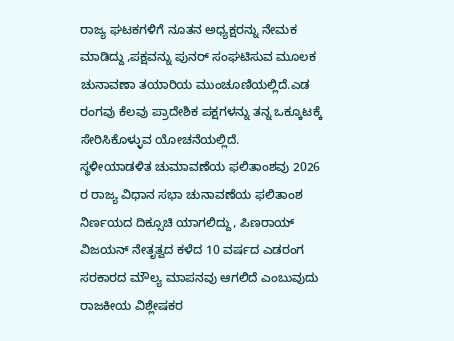ರಾಜ್ಯ ಘಟಕಗಳಿಗೆ ನೂತನ ಅಧ್ಯಕ್ಷರನ್ನು ನೇಮಕ ಮಾಡಿದ್ದು ,ಪಕ್ಷವನ್ನು ಪುನರ್ ಸಂಘಟಿಸುವ ಮೂಲಕ ಚುನಾವಣಾ ತಯಾರಿಯ ಮುಂಚೂಣಿಯಲ್ಲಿದೆ.ಎಡ ರಂಗವು ಕೆಲವು ಪ್ರಾದೇಶಿಕ ಪಕ್ಷಗಳನ್ನು ತನ್ನ ಒಕ್ಕೂಟಕ್ಕೆ ಸೇರಿಸಿಕೊಳ್ಳುವ ಯೋಚನೆಯಲ್ಲಿದೆ.
ಸ್ಥಳೀಯಾಡಳಿತ ಚುಮಾವಣೆಯ ಫಲಿತಾಂಶವು 2026 ರ ರಾಜ್ಯ ವಿಧಾನ ಸಭಾ ಚುನಾವಣೆಯ ಫಲಿತಾಂಶ ನಿರ್ಣಯದ ದಿಕ್ಸೂಚಿ ಯಾಗಲಿದ್ದು, ಪಿಣರಾಯ್ ವಿಜಯನ್ ನೇತೃತ್ವದ ಕಳೆದ 10 ವರ್ಷದ ಎಡರಂಗ ಸರಕಾರದ ಮೌಲ್ಯ ಮಾಪನವು ಆಗಲಿದೆ ಎಂಬುವುದು ರಾಜಕೀಯ ವಿಶ್ಲೇಷಕರ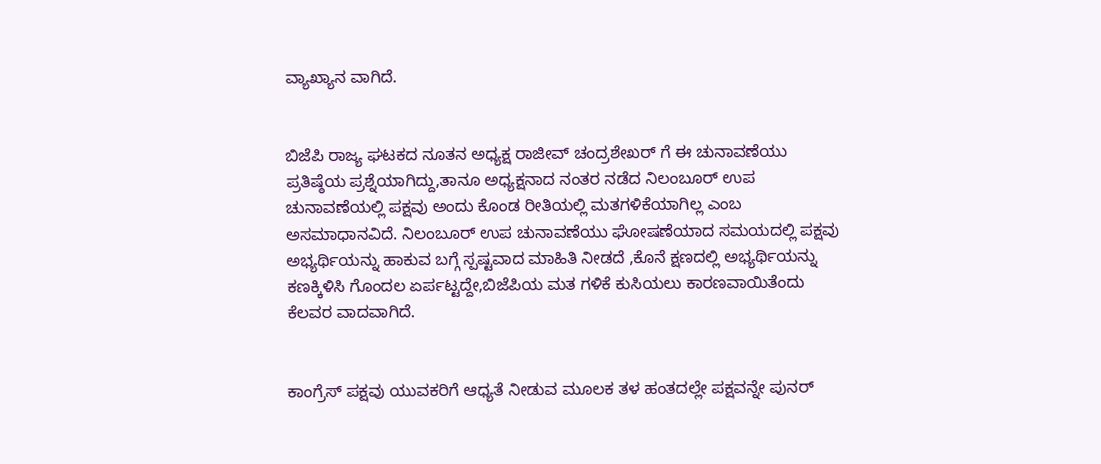ವ್ಯಾಖ್ಯಾನ ವಾಗಿದೆ.


ಬಿಜೆಪಿ ರಾಜ್ಯ ಘಟಕದ ನೂತನ ಅಧ್ಯಕ್ಷ ರಾಜೀವ್ ಚಂದ್ರಶೇಖರ್ ಗೆ ಈ ಚುನಾವಣೆಯು ಪ್ರತಿಷ್ಠೆಯ ಪ್ರಶ್ನೆಯಾಗಿದ್ದು,ತಾನೂ ಅಧ್ಯಕ್ಷನಾದ ನಂತರ ನಡೆದ ನಿಲಂಬೂರ್ ಉಪ ಚುನಾವಣೆಯಲ್ಲಿ ಪಕ್ಷವು ಅಂದು ಕೊಂಡ ರೀತಿಯಲ್ಲಿ ಮತಗಳಿಕೆಯಾಗಿಲ್ಲ ಎಂಬ ಅಸಮಾಧಾನವಿದೆ. ನಿಲಂಬೂರ್ ಉಪ ಚುನಾವಣೆಯು ಘೋಷಣೆಯಾದ ಸಮಯದಲ್ಲಿ ಪಕ್ಷವು ಅಭ್ಯರ್ಥಿಯನ್ನು ಹಾಕುವ ಬಗ್ಗೆ ಸ್ಪಷ್ಟವಾದ ಮಾಹಿತಿ ನೀಡದೆ ,ಕೊನೆ ಕ್ಷಣದಲ್ಲಿ ಅಭ್ಯರ್ಥಿಯನ್ನು ಕಣಕ್ಕಿಳಿಸಿ ಗೊಂದಲ ಏರ್ಪಟ್ಟದ್ದೇ,ಬಿಜೆಪಿಯ ಮತ ಗಳಿಕೆ ಕುಸಿಯಲು ಕಾರಣವಾಯಿತೆಂದು ಕೆಲವರ ವಾದವಾಗಿದೆ.


ಕಾಂಗ್ರೆಸ್ ಪಕ್ಷವು ಯುವಕರಿಗೆ ಆಧ್ಯತೆ ನೀಡುವ ಮೂಲಕ ತಳ ಹಂತದಲ್ಲೇ ಪಕ್ಷವನ್ನೇ ಪುನರ್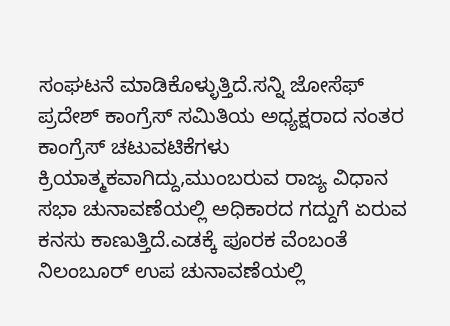ಸಂಘಟನೆ ಮಾಡಿಕೊಳ್ಳುತ್ತಿದೆ.ಸನ್ನಿ ಜೋಸೆಫ್ ಪ್ರದೇಶ್ ಕಾಂಗ್ರೆಸ್ ಸಮಿತಿಯ ಅಧ್ಯಕ್ಷರಾದ ನಂತರ ಕಾಂಗ್ರೆಸ್ ಚಟುವಟಿಕೆಗಳು ಕ್ರಿಯಾತ್ಮಕವಾಗಿದ್ದು,ಮುಂಬರುವ ರಾಜ್ಯ ವಿಧಾನ ಸಭಾ ಚುನಾವಣೆಯಲ್ಲಿ ಅಧಿಕಾರದ ಗದ್ದುಗೆ ಏರುವ ಕನಸು ಕಾಣುತ್ತಿದೆ.ಎಡಕ್ಕೆ ಪೂರಕ ವೆಂಬಂತೆ ನಿಲಂಬೂರ್ ಉಪ ಚುನಾವಣೆಯಲ್ಲಿ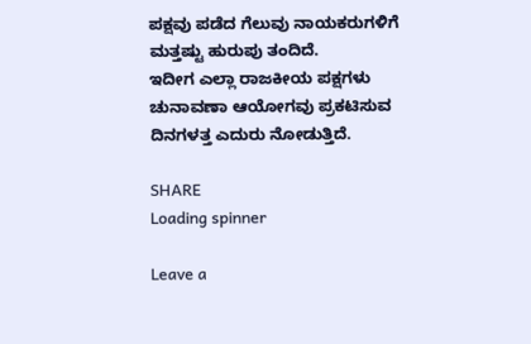ಪಕ್ಷವು ಪಡೆದ ಗೆಲುವು ನಾಯಕರುಗಳಿಗೆ ಮತ್ತಷ್ಟು ಹುರುಪು ತಂದಿದೆ.
ಇದೀಗ ಎಲ್ಲಾ ರಾಜಕೀಯ ಪಕ್ಷಗಳು ಚುನಾವಣಾ ಆಯೋಗವು ಪ್ರಕಟಿಸುವ ದಿನಗಳತ್ತ ಎದುರು ನೋಡುತ್ತಿದೆ.

SHARE
Loading spinner

Leave a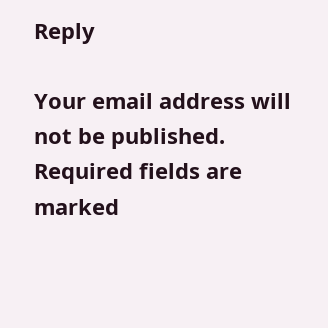Reply

Your email address will not be published. Required fields are marked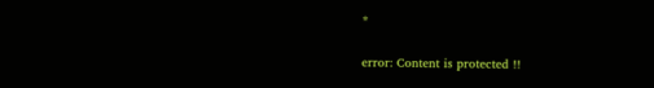*

error: Content is protected !!